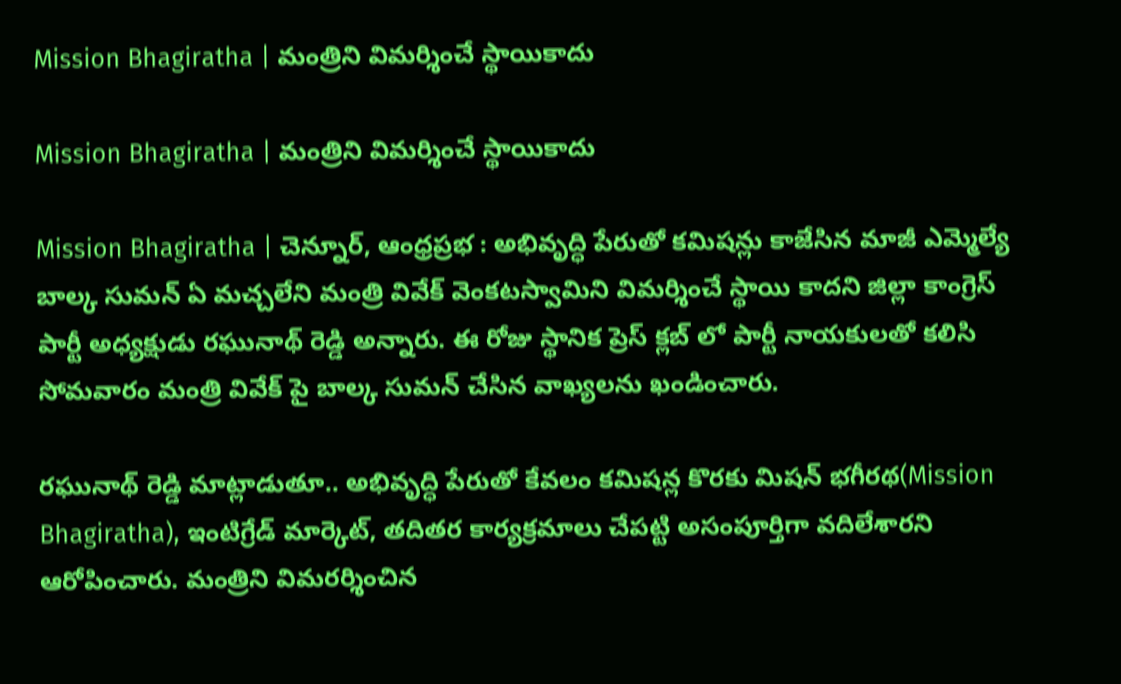Mission Bhagiratha | మంత్రిని విమర్శించే స్థాయికాదు

Mission Bhagiratha | మంత్రిని విమర్శించే స్థాయికాదు

Mission Bhagiratha | చెన్నూర్, ఆంధ్రప్రభ : అభివృద్ధి పేరుతో కమిషన్లు కాజేసిన మాజీ ఎమ్మెల్యే బాల్క సుమన్ ఏ మచ్చలేని మంత్రి వివేక్ వెంకటస్వామిని విమర్శించే స్థాయి కాదని జిల్లా కాంగ్రెస్ పార్టీ అధ్యక్షుడు రఘునాథ్ రెడ్డి అన్నారు. ఈ రోజు స్థానిక ప్రెస్ క్లబ్ లో పార్టీ నాయకులతో కలిసి సోమవారం మంత్రి వివేక్ పై బాల్క సుమన్ చేసిన వాఖ్యలను ఖండించారు.

రఘునాథ్ రెడ్డి మాట్లాడుతూ.. అభివృద్ధి పేరుతో కేవలం కమిషన్ల కొరకు మిషన్ భగీరథ(Mission Bhagiratha), ఇంటిగ్రేడ్ మార్కెట్, తదితర కార్యక్రమాలు చేపట్టి అసంపూర్తిగా వదిలేశారని ఆరోపించారు. మంత్రిని విమరర్శించిన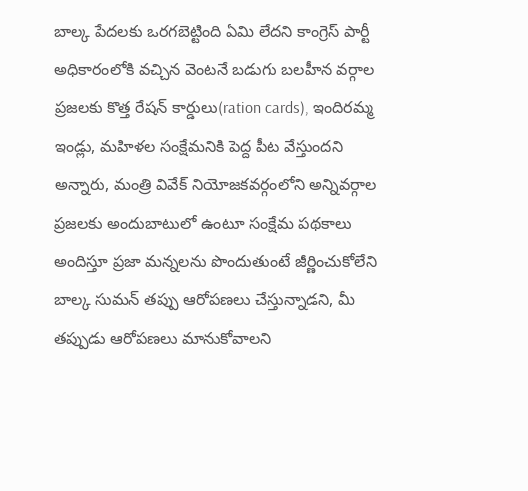బాల్క పేదలకు ఒర‌గ‌బెట్టింది ఏమి లేదని కాంగ్రెస్ పార్టీ అధికారంలోకి వచ్చిన వెంటనే బడుగు బలహీన వర్గాల ప్రజలకు కొత్త రేషన్ కార్డులు(ration cards), ఇందిరమ్మ ఇండ్లు, మహిళల సంక్షేమనికి పెద్ద పీట వేస్తుందని అన్నారు, మంత్రి వివేక్ నియోజకవర్గంలోని అన్నివర్గాల ప్రజలకు అందుబాటులో ఉంటూ సంక్షేమ పథకాలు అందిస్తూ ప్రజా మన్నలను పొందుతుంటే జీర్ణించుకోలేని బాల్క సుమన్ తప్పు ఆరోపణలు చేస్తున్నాడని, మీ తప్పుడు ఆరోపణలు మానుకోవాలని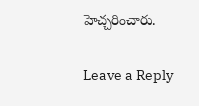హెచ్చరించారు.

Leave a Reply